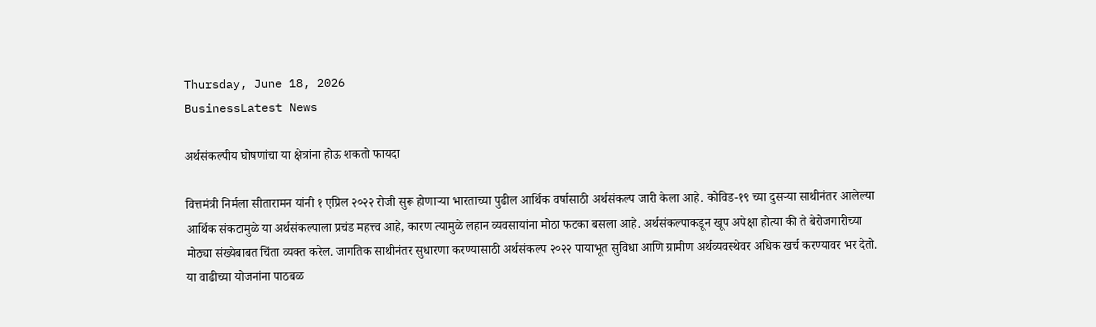Thursday, June 18, 2026
BusinessLatest News

अर्थसंकल्पीय घोषणांचा या क्षेत्रांना होऊ शकतो फायदा

वित्तमंत्री निर्मला सीतारामन यांनी १ एप्रिल २०२२ रोजी सुरू होणाऱ्या भारताच्या पुढील आर्थिक वर्षासाठी अर्थसंकल्प जारी केला आहे. कोविड-१९ च्या दुसऱ्या साथीनंतर आलेल्या आर्थिक संकटामुळे या अर्थसंकल्पाला प्रचंड महत्त्व आहे, कारण त्यामुळे लहान व्यवसायांना मोठा फटका बसला आहे. अर्थसंकल्पाकडून खूप अपेक्षा होत्या की ते बेरोजगारीच्या मोठ्या संख्येबाबत चिंता व्यक्त करेल. जागतिक साथीनंतर सुधारणा करण्यासाठी अर्थसंकल्प २०२२ पायाभूत सुविधा आणि ग्रामीण अर्थव्यवस्थेवर अधिक खर्च करण्यावर भर देतो. या वाढीच्या योजनांना पाठबळ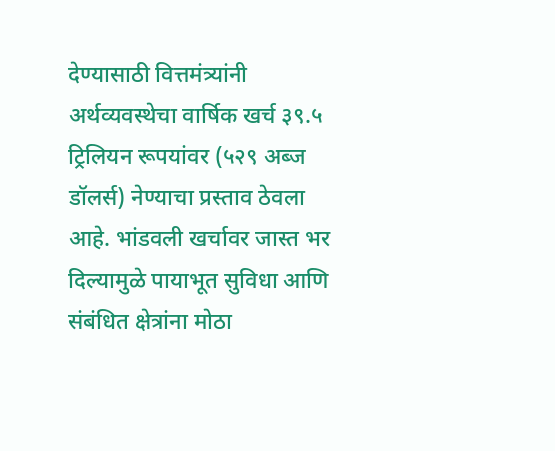देण्यासाठी वित्तमंत्र्यांनी अर्थव्यवस्थेचा वार्षिक खर्च ३९.५ ट्रिलियन रूपयांवर (५२९ अब्ज डॉलर्स) नेण्याचा प्रस्ताव ठेवला आहे. भांडवली खर्चावर जास्त भर दिल्यामुळे पायाभूत सुविधा आणि संबंधित क्षेत्रांना मोठा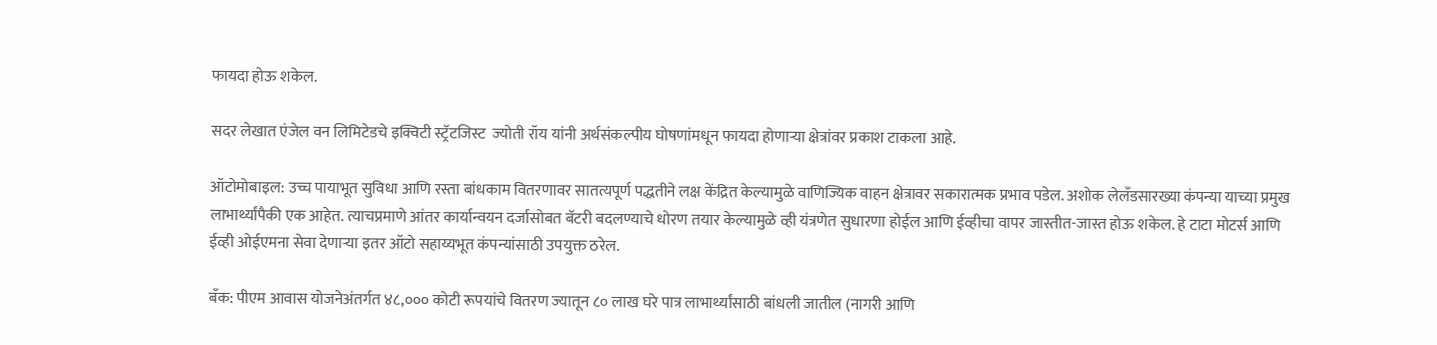फायदा होऊ शकेल.

सदर लेखात एंजेल वन लिमिटेडचे इक्विटी स्ट्रॅटजिस्ट  ज्योती रॉय यांनी अर्थसंकल्पीय घोषणांमधून फायदा होणाऱ्या क्षेत्रांवर प्रकाश टाकला आहे.

ऑटोमोबाइल: उच्च पायाभूत सुविधा आणि रस्ता बांधकाम वितरणावर सातत्यपूर्ण पद्धतीने लक्ष केंद्रित केल्यामुळे वाणिज्यिक वाहन क्षेत्रावर सकारात्मक प्रभाव पडेल. अशोक लेलँडसारख्या कंपन्या याच्या प्रमुख लाभार्थ्यांपैकी एक आहेत. त्याचप्रमाणे आंतर कार्यान्वयन दर्जासोबत बॅटरी बदलण्याचे धोरण तयार केल्यामुळे व्ही यंत्रणेत सुधारणा होईल आणि ईव्हीचा वापर जास्तीत-जास्त होऊ शकेल. हे टाटा मोटर्स आणि ईव्ही ओईएमना सेवा देणाऱ्या इतर ऑटो सहाय्यभूत कंपन्यांसाठी उपयुक्त ठरेल.

बँक: पीएम आवास योजनेअंतर्गत ४८,००० कोटी रूपयांचे वितरण ज्यातून ८० लाख घरे पात्र लाभार्थ्यांसाठी बांधली जातील (नागरी आणि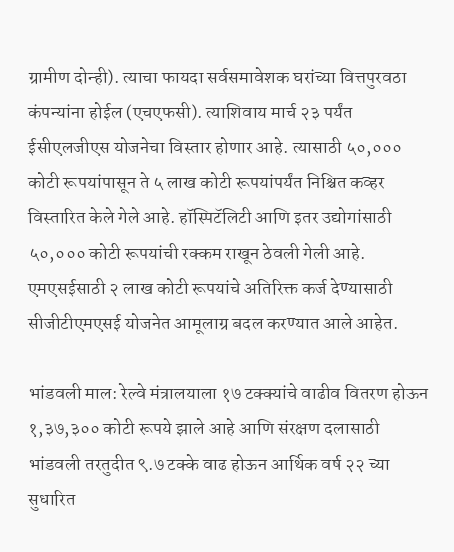ग्रामीण दोन्ही). त्याचा फायदा सर्वसमावेशक घरांच्या वित्तपुरवठा कंपन्यांना होईल (एचएफसी). त्याशिवाय मार्च २३ पर्यंत ईसीएलजीएस योजनेचा विस्तार होणार आहे. त्यासाठी ५०,००० कोटी रूपयांपासून ते ५ लाख कोटी रूपयांपर्यंत निश्चित कव्हर विस्तारित केले गेले आहे. हॉस्पिटॅलिटी आणि इतर उद्योगांसाठी ५०,००० कोटी रूपयांची रक्कम राखून ठेवली गेली आहे. एमएसईसाठी २ लाख कोटी रूपयांचे अतिरिक्त कर्ज देण्यासाठी सीजीटीएमएसई योजनेत आमूलाग्र बदल करण्यात आले आहेत.

भांडवली माल: रेल्वे मंत्रालयाला १७ टक्क्यांचे वाढीव वितरण होऊन १,३७,३०० कोटी रूपये झाले आहे आणि संरक्षण दलासाठी भांडवली तरतुदीत ९.७ टक्के वाढ होऊन आर्थिक वर्ष २२ च्या सुधारित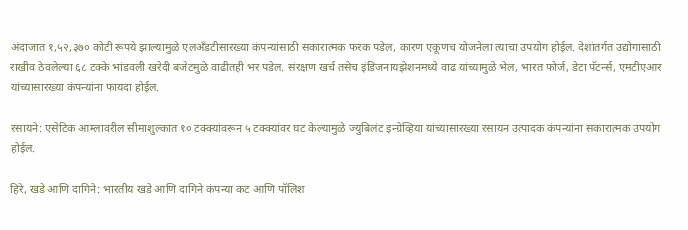अंदाजात १,५२,३७० कोटी रूपये झाल्यामुळे एलअँडटीसारख्या कंपन्यांसाठी सकारात्मक फरक पडेल, कारण एकूणच योजनेला त्याचा उपयोग होईल. देशांतर्गत उद्योगासाठी राखीव ठेवलेल्या ६८ टक्के भांडवली खरेदी बजेटमुळे वाढीतही भर पडेल. संरक्षण खर्च तसेच इंडिजनायझेशनमध्ये वाढ यांच्यामुळे भेल, भारत फोर्ज, डेटा पॅटर्न्स, एमटीएआर यांच्यासारख्या कंपन्यांना फायदा होईल.

रसायने: एसेटिक आम्लावरील सीमाशुल्कात १० टक्क्यांवरून ५ टक्क्यांवर घट केल्यामुळे ज्युबिलंट इन्ग्रेव्हिया यांच्यासारख्या रसायन उत्पादक कंपन्यांना सकारात्मक उपयोग होईल.

हिरे, खडे आणि दागिने: भारतीय खडे आणि दागिने कंपन्या कट आणि पॉलिश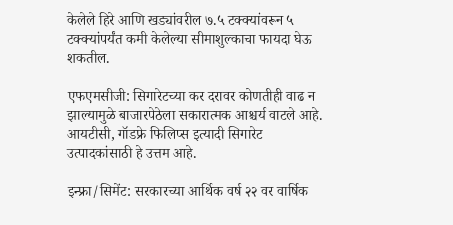केलेले हिरे आणि खड्यांवरील ७.५ टक्क्यांवरून ५ टक्क्यांपर्यंत कमी केलेल्या सीमाशुल्काचा फायदा घेऊ शकतील.

एफएमसीजी: सिगारेटच्या कर दरावर कोणतीही वाढ न झाल्यामुळे बाजारपेठेला सकारात्मक आश्चर्य वाटले आहे. आयटीसी, गॉडफ्रे फिलिप्स इत्यादी सिगारेट उत्पादकांसाठी हे उत्तम आहे.

इन्फ्रा/सिमेंट: सरकारच्या आर्थिक वर्ष २२ वर वार्षिक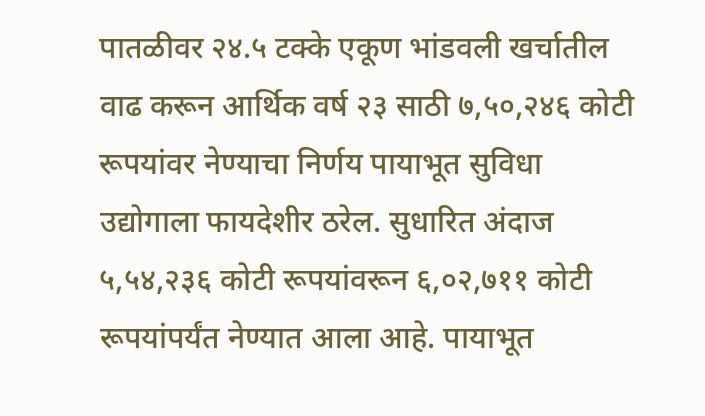पातळीवर २४.५ टक्के एकूण भांडवली खर्चातील वाढ करून आर्थिक वर्ष २३ साठी ७,५०,२४६ कोटी रूपयांवर नेण्याचा निर्णय पायाभूत सुविधा उद्योगाला फायदेशीर ठरेल. सुधारित अंदाज ५,५४,२३६ कोटी रूपयांवरून ६,०२,७११ कोटी रूपयांपर्यंत नेण्यात आला आहे. पायाभूत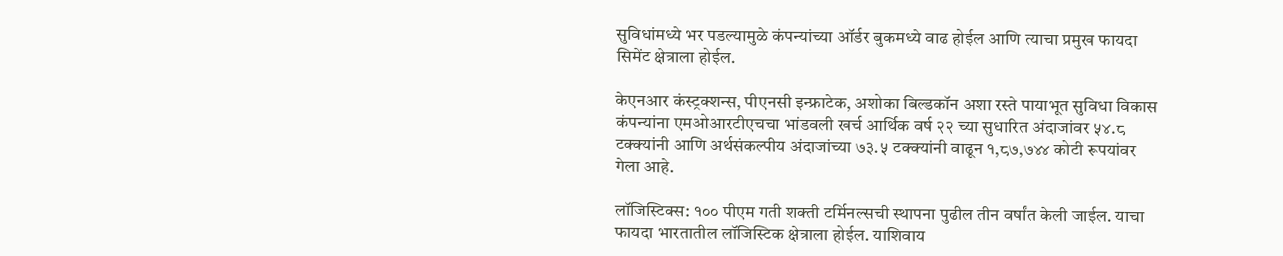सुविधांमध्ये भर पडल्यामुळे कंपन्यांच्या ऑर्डर बुकमध्ये वाढ होईल आणि त्याचा प्रमुख फायदा सिमेंट क्षेत्राला होईल.

केएनआर कंस्ट्रक्शन्स, पीएनसी इन्फ्राटेक, अशोका बिल्डकॉन अशा रस्ते पायाभूत सुविधा विकास कंपन्यांना एमओआरटीएचचा भांडवली खर्च आर्थिक वर्ष २२ च्या सुधारित अंदाजांवर ५४.८ टक्क्यांनी आणि अर्थसंकल्पीय अंदाजांच्या ७३.५ टक्क्यांनी वाढून १,८७,७४४ कोटी रूपयांवर गेला आहे.

लॉजिस्टिक्स: १०० पीएम गती शक्ती टर्मिनल्सची स्थापना पुढील तीन वर्षांत केली जाईल. याचा फायदा भारतातील लॉजिस्टिक क्षेत्राला होईल. याशिवाय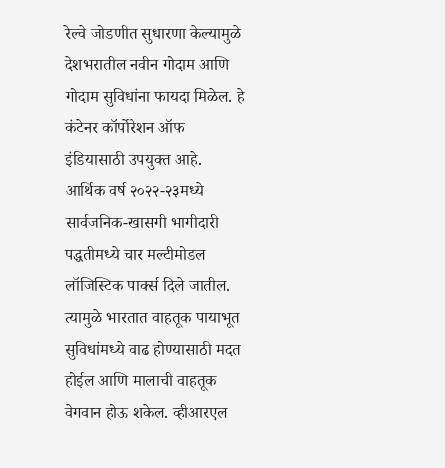रेल्वे जोडणीत सुधारणा केल्यामुळे देशभरातील नवीन गोदाम आणि गोदाम सुविधांना फायदा मिळेल. हे कंटेनर कॉर्पोरेशन ऑफ इंडियासाठी उपयुक्त आहे. आर्थिक वर्ष २०२२-२३मध्ये सार्वजनिक-खासगी भागीदारी पद्धतीमध्ये चार मल्टीमोडल लॉजिस्टिक पार्क्स दिले जातील. त्यामुळे भारतात वाहतूक पायाभूत सुविधांमध्ये वाढ होण्यासाठी मदत होईल आणि मालाची वाहतूक वेगवान होऊ शकेल. व्हीआरएल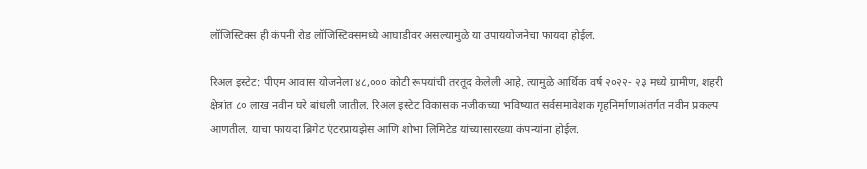लॉजिस्टिक्स ही कंपनी रोड लॉजिस्टिक्समध्ये आघाडीवर असल्यामुळे या उपाययोजनेचा फायदा होईल.

रिअल इस्टेट: पीएम आवास योजनेला ४८,००० कोटी रूपयांची तरतूद केलेली आहे. त्यामुळे आर्थिक वर्ष २०२२- २३ मध्ये ग्रामीण, शहरी क्षेत्रांत ८० लाख नवीन घरे बांधली जातील. रिअल इस्टेट विकासक नजीकच्या भविष्यात सर्वसमावेशक गृहनिर्माणाअंतर्गत नवीन प्रकल्प आणतील. याचा फायदा ब्रिगेट एंटरप्रायझेस आणि शोभा लिमिटेड यांच्यासारख्या कंपन्यांना होईल.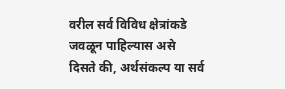वरील सर्व विविध क्षेत्रांकडे जवळून पाहिल्यास असे दिसते की, अर्थसंकल्प या सर्व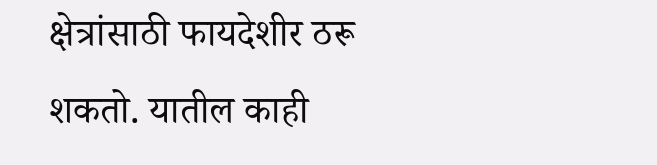क्षेत्रांसाठी फायदेशीर ठरू शकतो. यातील काही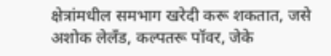क्षेत्रांमधील समभाग खरेदी करू शकतात, जसे अशोक लेलँड, कल्पतरू पॉवर, जेके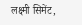लक्ष्मी सिमेंट,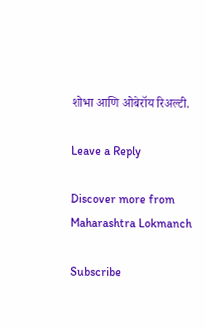शोभा आणि ओबेरॉय रिअल्टी.

Leave a Reply

Discover more from Maharashtra Lokmanch

Subscribe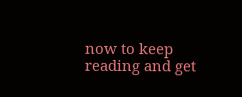now to keep reading and get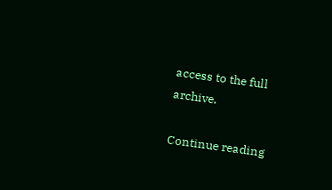access to the full archive.

Continue reading